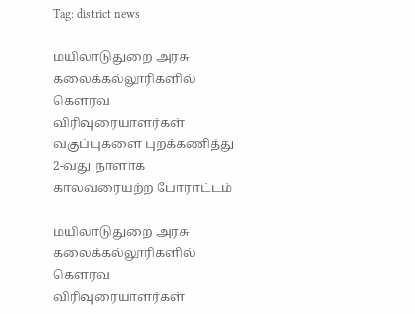Tag: district news

மயிலாடுதுறை அரசு கலைக்கல்லூரிகளில் கௌரவ விரிவுரையாளர்கள் வகுப்புகளை புறக்கணித்து 2-வது நாளாக காலவரையற்ற போராட்டம்

மயிலாடுதுறை அரசு கலைக்கல்லூரிகளில் கௌரவ விரிவுரையாளர்கள்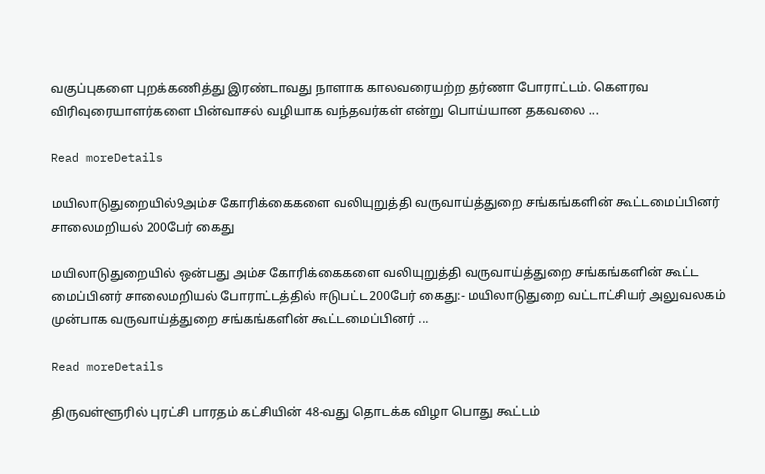வகுப்புகளை புறக்கணித்து இரண்டாவது நாளாக காலவரையற்ற தர்ணா போராட்டம். கௌரவ விரிவுரையாளர்களை பின்வாசல் வழியாக வந்தவர்கள் என்று பொய்யான தகவலை ...

Read moreDetails

மயிலாடுதுறையில்9அம்ச கோரிக்கைகளை வலியுறுத்தி வருவாய்த்துறை சங்கங்களின் கூட்டமைப்பினர் சாலைமறியல் 200பேர் கைது

மயிலாடுதுறையில் ஒன்பது அம்ச கோரிக்கைகளை வலியுறுத்தி வருவாய்த்துறை சங்கங்களின் கூட்ட மைப்பினர் சாலைமறியல் போராட்டத்தில் ஈடுபட்ட200பேர் கைது:- மயிலாடுதுறை வட்டாட்சியர் அலுவலகம் முன்பாக வருவாய்த்துறை சங்கங்களின் கூட்டமைப்பினர் ...

Read moreDetails

திருவள்ளூரில் புரட்சி பாரதம் கட்சியின் 48-வது தொடக்க விழா பொது கூட்டம்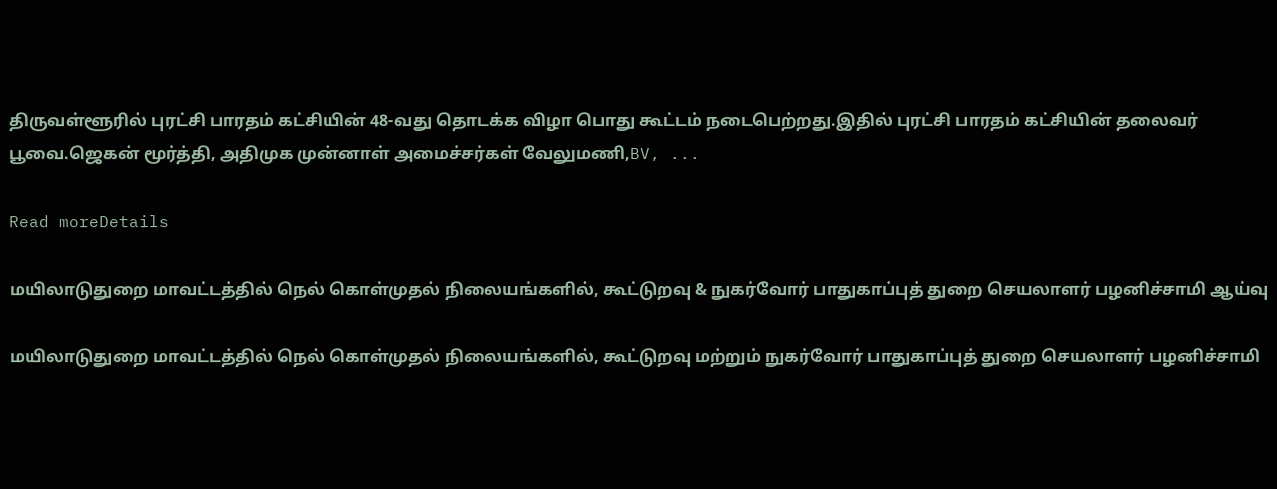திருவள்ளூரில் புரட்சி பாரதம் கட்சியின் 48-வது தொடக்க விழா பொது கூட்டம் நடைபெற்றது.இதில் புரட்சி பாரதம் கட்சியின் தலைவர் பூவை.ஜெகன் மூர்த்தி, அதிமுக முன்னாள் அமைச்சர்கள் வேலுமணி,BV, ...

Read moreDetails

மயிலாடுதுறை மாவட்டத்தில் நெல் கொள்முதல் நிலையங்களில், கூட்டுறவு & நுகர்வோர் பாதுகாப்புத் துறை செயலாளர் பழனிச்சாமி ஆய்வு

மயிலாடுதுறை மாவட்டத்தில் நெல் கொள்முதல் நிலையங்களில், கூட்டுறவு மற்றும் நுகர்வோர் பாதுகாப்புத் துறை செயலாளர் பழனிச்சாமி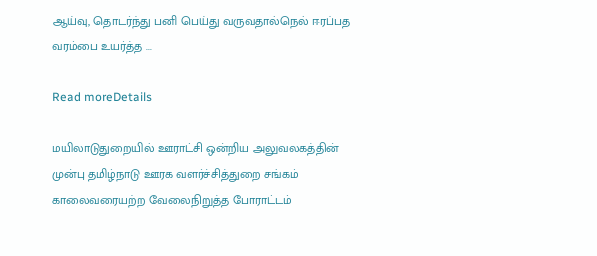ஆய்வு, தொடர்ந்து பனி பெய்து வருவதால்நெல் ஈரப்பத வரம்பை உயர்த்த ...

Read moreDetails

மயிலாடுதுறையில் ஊராட்சி ஒன்றிய அலுவலகத்தின் முன்பு தமிழ்நாடு ஊரக வளர்ச்சித்துறை சங்கம் காலைவரையற்ற வேலைநிறுத்த போராட்டம்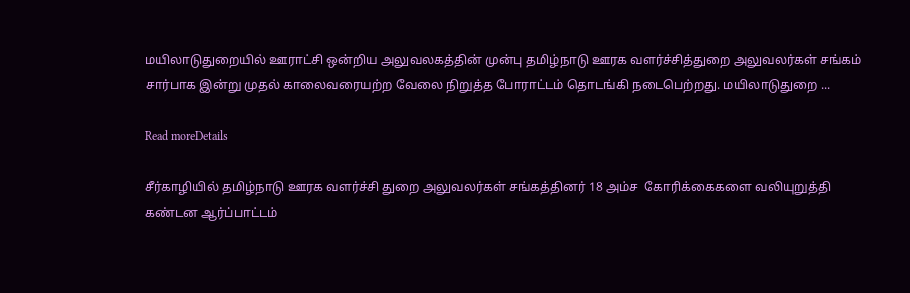மயிலாடுதுறையில் ஊராட்சி ஒன்றிய அலுவலகத்தின் முன்பு தமிழ்நாடு ஊரக வளர்ச்சித்துறை அலுவலர்கள் சங்கம் சார்பாக இன்று முதல் காலைவரையற்ற வேலை நிறுத்த போராட்டம் தொடங்கி நடைபெற்றது. மயிலாடுதுறை ...

Read moreDetails

சீர்காழியில் தமிழ்நாடு ஊரக வளர்ச்சி துறை அலுவலர்கள் சங்கத்தினர் 18 அம்ச  கோரிக்கைகளை வலியுறுத்தி கண்டன ஆர்ப்பாட்டம்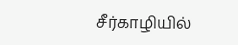சீர்காழியில்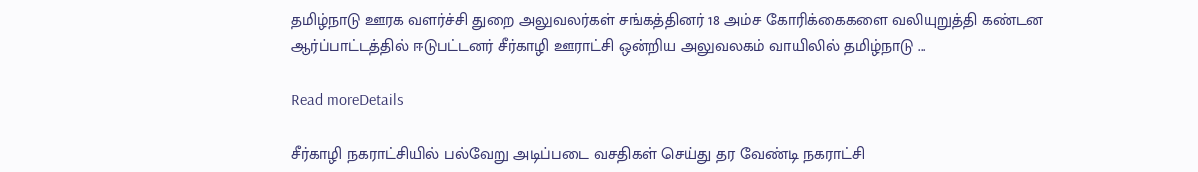தமிழ்நாடு ஊரக வளர்ச்சி துறை அலுவலர்கள் சங்கத்தினர் 18 அம்ச கோரிக்கைகளை வலியுறுத்தி கண்டன ஆர்ப்பாட்டத்தில் ஈடுபட்டனர் சீர்காழி ஊராட்சி ஒன்றிய அலுவலகம் வாயிலில் தமிழ்நாடு ...

Read moreDetails

சீர்காழி நகராட்சியில் பல்வேறு அடிப்படை வசதிகள் செய்து தர வேண்டி நகராட்சி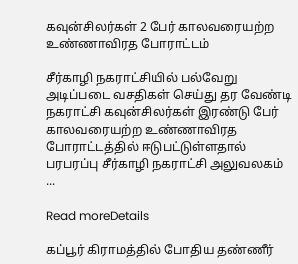கவுன்சிலர்கள் 2 பேர் காலவரையற்ற உண்ணாவிரத போராட்டம்

சீர்காழி நகராட்சியில் பல்வேறு அடிப்படை வசதிகள் செய்து தர வேண்டி நகராட்சி கவுன்சிலர்கள் இரண்டு பேர் காலவரையற்ற உண்ணாவிரத போராட்டத்தில் ஈடுபட்டுள்ளதால் பரபரப்பு சீர்காழி நகராட்சி அலுவலகம் ...

Read moreDetails

கப்பூர் கிராமத்தில் போதிய தண்ணீர்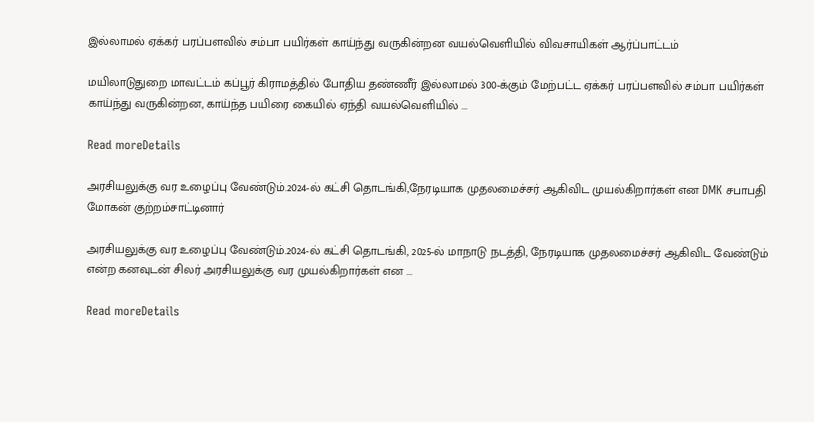இல்லாமல் ஏக்கர் பரப்பளவில் சம்பா பயிர்கள் காய்ந்து வருகின்றன வயல்வெளியில் விவசாயிகள் ஆர்ப்பாட்டம்

மயிலாடுதுறை மாவட்டம் கப்பூர் கிராமத்தில் போதிய தண்ணீர் இல்லாமல் 300-க்கும் மேற்பட்ட ஏக்கர் பரப்பளவில் சம்பா பயிர்கள் காய்ந்து வருகின்றன, காய்ந்த பயிரை கையில் ஏந்தி வயல்வெளியில் ...

Read moreDetails

அரசியலுக்கு வர உழைப்பு வேண்டும்.2024-ல் கட்சி தொடங்கி,நேரடியாக முதலமைச்சர் ஆகிவிட முயல்கிறார்கள் என DMK சபாபதி மோகன் குற்றம்சாட்டினார்

அரசியலுக்கு வர உழைப்பு வேண்டும்.2024-ல் கட்சி தொடங்கி, 2025-ல் மாநாடு நடத்தி, நேரடியாக முதலமைச்சர் ஆகிவிட வேண்டும் என்ற கனவுடன் சிலர் அரசியலுக்கு வர முயல்கிறார்கள் என ...

Read moreDetails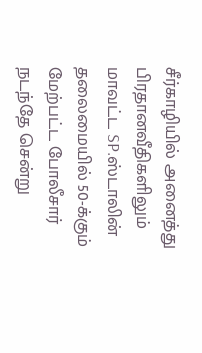சீர்காழியில் அனைத்து பிரதானவீதிகளிலும் மாவட்ட SP.ஸ்டாலின் தலைமையில் 50-க்கும் மேற்பட்ட போலீசார் நடந்தே சென்று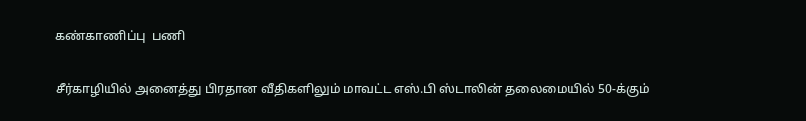கண்காணிப்பு  பணி

சீர்காழியில் அனைத்து பிரதான வீதிகளிலும் மாவட்ட எஸ்.பி ஸ்டாலின் தலைமையில் 50-க்கும்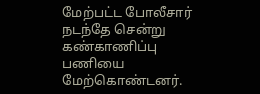மேற்பட்ட போலீசார் நடந்தே சென்று கண்காணிப்பு பணியை மேற்கொண்டனர்.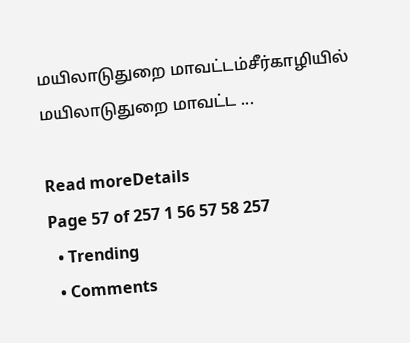மயிலாடுதுறை மாவட்டம்சீர்காழியில் மயிலாடுதுறை மாவட்ட ...

Read moreDetails
Page 57 of 257 1 56 57 58 257
  • Trending
  • Comments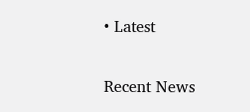• Latest

Recent News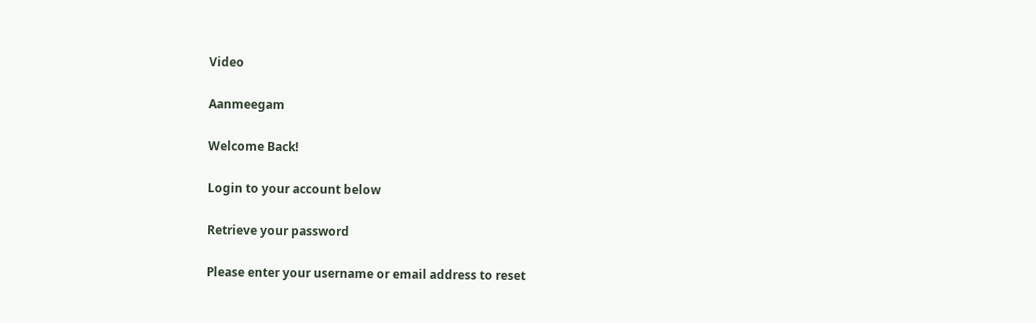Video

Aanmeegam

Welcome Back!

Login to your account below

Retrieve your password

Please enter your username or email address to reset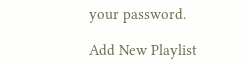your password.

Add New Playlist